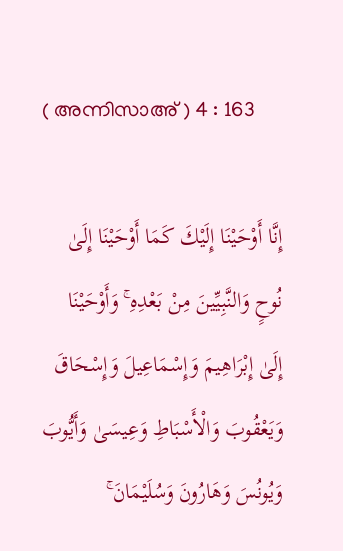( അന്നിസാഅ് ) 4 : 163

إِنَّا أَوْحَيْنَا إِلَيْكَ كَمَا أَوْحَيْنَا إِلَىٰ نُوحٍ وَالنَّبِيِّينَ مِنْ بَعْدِهِ ۚ وَأَوْحَيْنَا إِلَىٰ إِبْرَاهِيمَ وَإِسْمَاعِيلَ وَإِسْحَاقَ وَيَعْقُوبَ وَالْأَسْبَاطِ وَعِيسَىٰ وَأَيُّوبَ وَيُونُسَ وَهَارُونَ وَسُلَيْمَانَ ۚ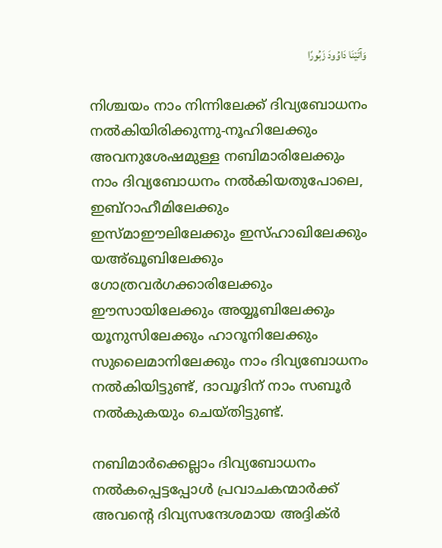وَآتَيْنَا دَاوُودَ زَبُورًا

നിശ്ചയം നാം നിന്നിലേക്ക് ദിവ്യബോധനം നല്‍കിയിരിക്കുന്നു-നൂഹിലേക്കും അവനുശേഷമുള്ള നബിമാരിലേക്കും നാം ദിവ്യബോധനം നല്‍കിയതുപോലെ, ഇബ്റാഹീമിലേക്കും ഇസ്മാഈലിലേക്കും ഇസ്ഹാഖിലേക്കും യഅ്ഖൂബിലേക്കും ഗോത്രവര്‍ഗക്കാരിലേക്കും ഈസായിലേക്കും അയ്യൂബിലേക്കും യൂനുസിലേക്കും ഹാറൂനിലേക്കും സുലൈമാനിലേക്കും നാം ദിവ്യബോധനം നല്‍കിയിട്ടുണ്ട്, ദാവൂദിന് നാം സബൂര്‍ നല്‍കുകയും ചെയ്തിട്ടുണ്ട്.

നബിമാര്‍ക്കെല്ലാം ദിവ്യബോധനം നല്‍കപ്പെട്ടപ്പോള്‍ പ്രവാചകന്മാര്‍ക്ക് അവന്‍റെ ദിവ്യസന്ദേശമായ അദ്ദിക്ര്‍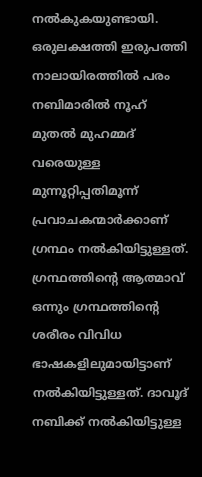നല്‍കുകയുണ്ടായി. ഒരുലക്ഷത്തി ഇരുപത്തി നാലായിരത്തില്‍ പരം നബിമാരില്‍ നൂഹ് മുതല്‍ മുഹമ്മദ് വരെയുള്ള മുന്നൂറ്റിപ്പതിമൂന്ന് പ്രവാചകന്മാര്‍ക്കാണ് ഗ്രന്ഥം നല്‍കിയിട്ടുള്ളത്. ഗ്രന്ഥത്തിന്‍റെ ആത്മാവ് ഒന്നും ഗ്രന്ഥത്തിന്‍റെ ശരീരം വിവിധ ഭാഷകളിലുമായിട്ടാണ് നല്‍കിയിട്ടുള്ളത്. ദാവൂദ് നബിക്ക് നല്‍കിയിട്ടുള്ള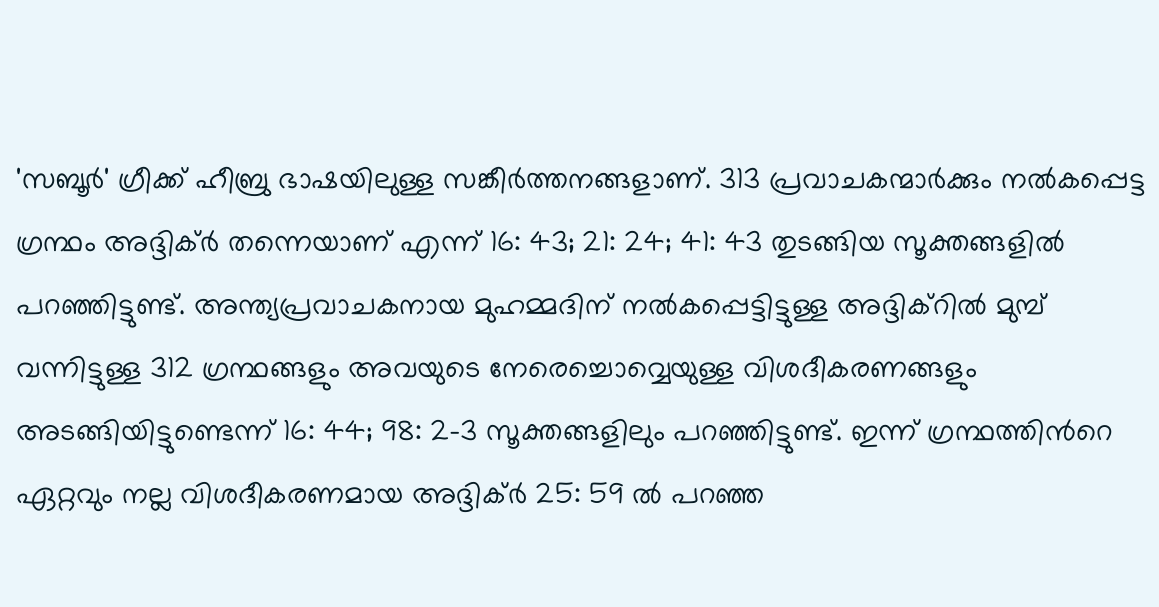'സബൂര്‍' ഗ്രീക്ക് ഹീബ്രു ഭാഷയിലുള്ള സങ്കീര്‍ത്തനങ്ങളാണ്. 313 പ്രവാചകന്മാര്‍ക്കും നല്‍കപ്പെട്ട ഗ്രന്ഥം അദ്ദിക്ര്‍ തന്നെയാണ് എന്ന് 16: 43; 21: 24; 41: 43 തുടങ്ങിയ സൂക്തങ്ങളില്‍ പറഞ്ഞിട്ടുണ്ട്. അന്ത്യപ്രവാചകനായ മുഹമ്മദിന് നല്‍കപ്പെട്ടിട്ടുള്ള അദ്ദിക്റില്‍ മുമ്പ് വന്നിട്ടുള്ള 312 ഗ്രന്ഥങ്ങളും അവയുടെ നേരെച്ചൊവ്വെയുള്ള വിശദീകരണങ്ങളും അടങ്ങിയിട്ടുണ്ടെന്ന് 16: 44; 98: 2-3 സൂക്തങ്ങളിലും പറഞ്ഞിട്ടുണ്ട്. ഇന്ന് ഗ്രന്ഥത്തിന്‍റെ ഏറ്റവും നല്ല വിശദീകരണമായ അദ്ദിക്ര്‍ 25: 59 ല്‍ പറഞ്ഞ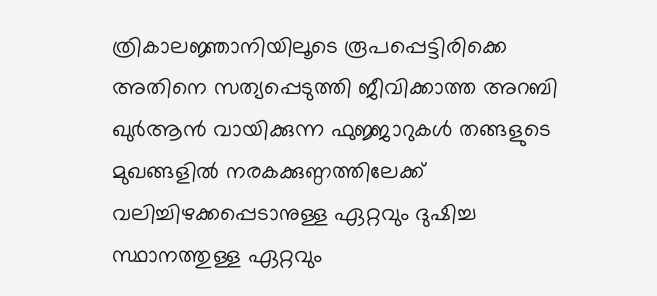ത്രികാലജ്ഞാനിയിലൂടെ രൂപപ്പെട്ടിരിക്കെ അതിനെ സത്യപ്പെടുത്തി ജീവിക്കാത്ത അറബി ഖുര്‍ആന്‍ വായിക്കുന്ന ഫുജ്ജാറുകള്‍ തങ്ങളുടെ മുഖങ്ങളില്‍ നരകക്കുണ്ഠത്തിലേക്ക് വലിച്ചിഴക്കപ്പെടാനുള്ള ഏറ്റവും ദുഷിച്ച സ്ഥാനത്തുള്ള ഏറ്റവും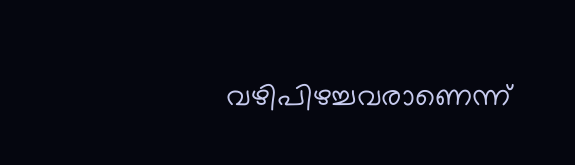വഴിപിഴച്ചവരാണെന്ന്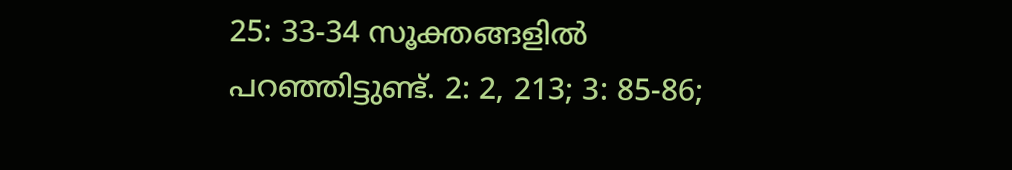25: 33-34 സൂക്തങ്ങളില്‍ പറഞ്ഞിട്ടുണ്ട്. 2: 2, 213; 3: 85-86;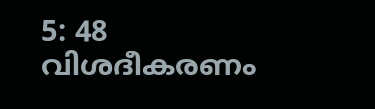5: 48 വിശദീകരണം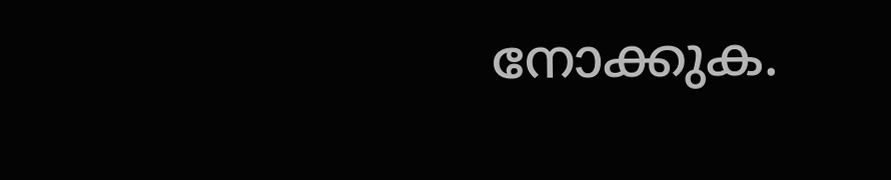നോക്കുക.